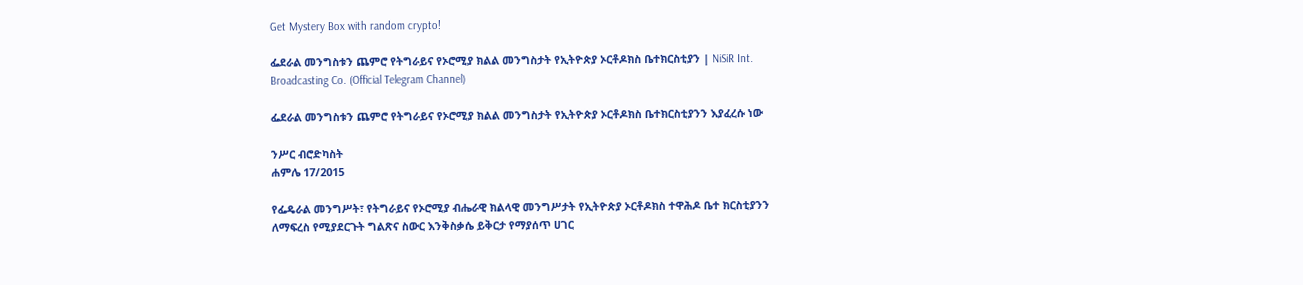Get Mystery Box with random crypto!

ፌደራል መንግስቱን ጨምሮ የትግራይና የኦሮሚያ ክልል መንግስታት የኢትዮጵያ ኦርቶዶክስ ቤተክርስቲያን | NiSiR Int. Broadcasting Co. (Official Telegram Channel)

ፌደራል መንግስቱን ጨምሮ የትግራይና የኦሮሚያ ክልል መንግስታት የኢትዮጵያ ኦርቶዶክስ ቤተክርስቲያንን እያፈረሱ ነው

ንሥር ብሮድካስት
ሐምሌ 17/2015

የፌዴራል መንግሥት፣ የትግራይና የኦሮሚያ ብሔራዊ ክልላዊ መንግሥታት የኢትዮጵያ ኦርቶዶክስ ተዋሕዶ ቤተ ክርስቲያንን ለማፍረስ የሚያደርጉት ግልጽና ስውር እንቅስቃሴ ይቅርታ የማያሰጥ ሀገር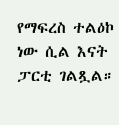የማፍረስ ተልዕኮ ነው ሲል እናት ፓርቲ ገልጿል።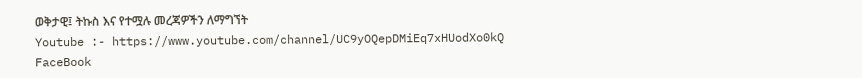ወቅታዊ፤ ትኩስ እና የተሟሉ መረጃዎችን ለማግኘት
Youtube :- https://www.youtube.com/channel/UC9yOQepDMiEq7xHUodXo0kQ
FaceBook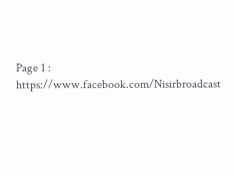Page 1 : https://www.facebook.com/Nisirbroadcast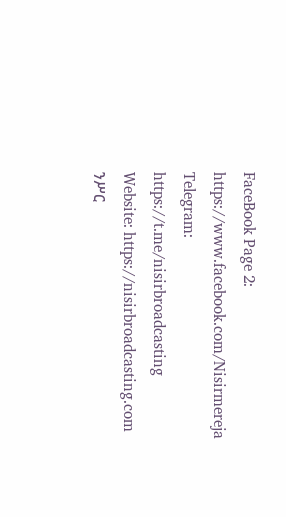FaceBook Page 2: https://www.facebook.com/Nisirmereja
Telegram: https://t.me/nisirbroadcasting
Website: https://nisirbroadcasting.com
ንሥር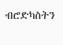ብሮድካስትን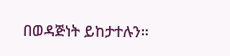በወዳጅነት ይከታተሉን።